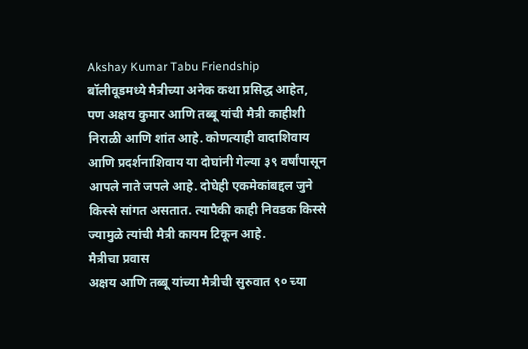Akshay Kumar Tabu Friendship
बॉलीवूडमध्ये मैत्रीच्या अनेक कथा प्रसिद्ध आहेत, पण अक्षय कुमार आणि तब्बू यांची मैत्री काहीशी निराळी आणि शांत आहे. कोणत्याही वादाशिवाय आणि प्रदर्शनाशिवाय या दोघांनी गेल्या ३९ वर्षांपासून आपले नाते जपले आहे. दोघेही एकमेकांबद्दल जुने किस्से सांगत असतात. त्यापैकी काही निवडक किस्से ज्यामुळे त्यांची मैत्री कायम टिकून आहे.
मैत्रीचा प्रवास
अक्षय आणि तब्बू यांच्या मैत्रीची सुरुवात ९० च्या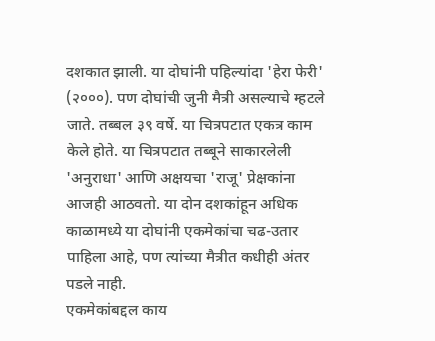दशकात झाली. या दोघांनी पहिल्यांदा 'हेरा फेरी' (२०००). पण दोघांची जुनी मैत्री असल्याचे म्हटले जाते. तब्बल ३९ वर्षे. या चित्रपटात एकत्र काम केले होते. या चित्रपटात तब्बूने साकारलेली 'अनुराधा' आणि अक्षयचा 'राजू' प्रेक्षकांना आजही आठवतो. या दोन दशकांहून अधिक काळामध्ये या दोघांनी एकमेकांचा चढ-उतार पाहिला आहे, पण त्यांच्या मैत्रीत कधीही अंतर पडले नाही.
एकमेकांबद्दल काय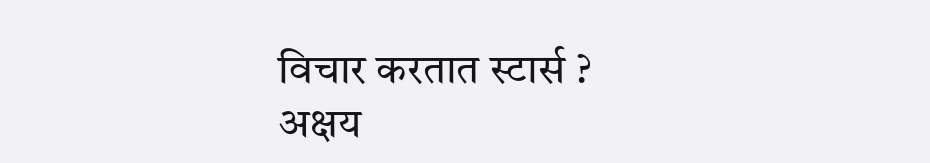विचार करतात स्टार्स ?
अक्षय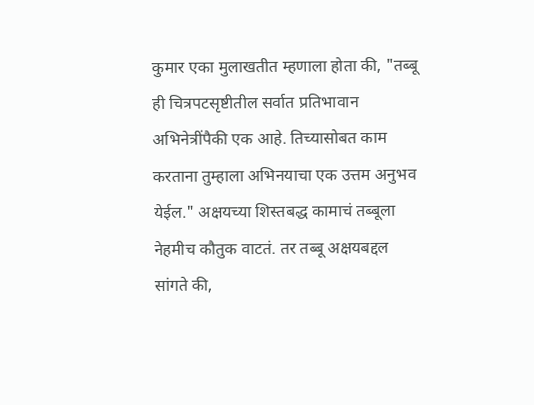कुमार एका मुलाखतीत म्हणाला होता की, "तब्बू ही चित्रपटसृष्टीतील सर्वात प्रतिभावान अभिनेत्रींपैकी एक आहे. तिच्यासोबत काम करताना तुम्हाला अभिनयाचा एक उत्तम अनुभव येईल." अक्षयच्या शिस्तबद्ध कामाचं तब्बूला नेहमीच कौतुक वाटतं. तर तब्बू अक्षयबद्दल सांगते की,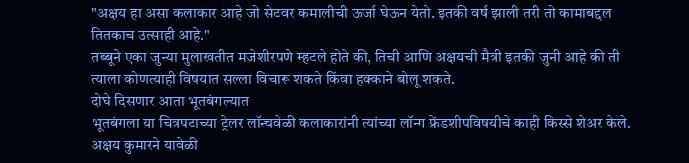"अक्षय हा असा कलाकार आहे जो सेटवर कमालीची ऊर्जा घेऊन येतो. इतकी वर्ष झाली तरी तो कामाबद्दल तितकाच उत्साही आहे."
तब्बूने एका जुन्या मुलाखतीत मजेशीरपणे म्हटले होते की, तिची आणि अक्षयची मैत्री इतकी जुनी आहे की ती त्याला कोणत्याही विषयात सल्ला विचारू शकते किंवा हक्काने बोलू शकते.
दोघे दिसणार आता भूतबंगल्यात
भूतबंगला या चित्रपटाच्या ट्रेलर लॉन्चवेळी कलाकारांनी त्यांच्या लॉन्ग फ्रेंडशीपविषयीचे काही किस्से शेअर केले. अक्षय कुमारने यावेळी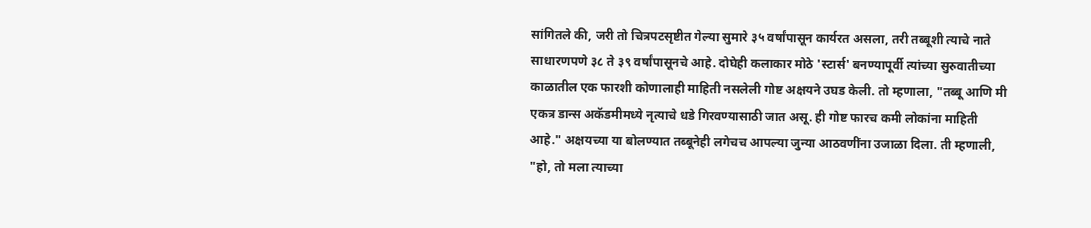सांगितले की, जरी तो चित्रपटसृष्टीत गेल्या सुमारे ३५ वर्षांपासून कार्यरत असला, तरी तब्बूशी त्याचे नाते साधारणपणे ३८ ते ३९ वर्षांपासूनचे आहे. दोघेही कलाकार मोठे 'स्टार्स' बनण्यापूर्वी त्यांच्या सुरुवातीच्या काळातील एक फारशी कोणालाही माहिती नसलेली गोष्ट अक्षयने उघड केली. तो म्हणाला, "तब्बू आणि मी एकत्र डान्स अकॅडमीमध्ये नृत्याचे धडे गिरवण्यासाठी जात असू. ही गोष्ट फारच कमी लोकांना माहिती आहे." अक्षयच्या या बोलण्यात तब्बूनेही लगेचच आपल्या जुन्या आठवणींना उजाळा दिला. ती म्हणाली, "हो, तो मला त्याच्या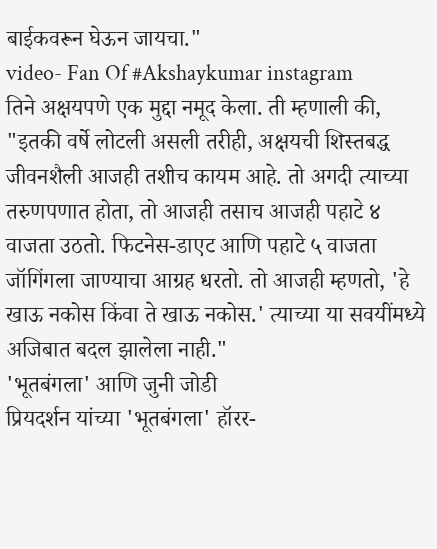बाईकवरून घेऊन जायचा."
video- Fan Of #Akshaykumar instagram
तिने अक्षयपणे एक मुद्दा नमूद केला. ती म्हणाली की, "इतकी वर्षे लोटली असली तरीही, अक्षयची शिस्तबद्ध जीवनशैली आजही तशीच कायम आहे. तो अगदी त्याच्या तरुणपणात होता, तो आजही तसाच आजही पहाटे ४ वाजता उठतो. फिटनेस-डाएट आणि पहाटे ५ वाजता जॉगिंगला जाण्याचा आग्रह धरतो. तो आजही म्हणतो, 'हे खाऊ नकोस किंवा ते खाऊ नकोस.' त्याच्या या सवयींमध्ये अजिबात बदल झालेला नाही."
'भूतबंगला' आणि जुनी जोडी
प्रियदर्शन यांच्या 'भूतबंगला' हॉरर-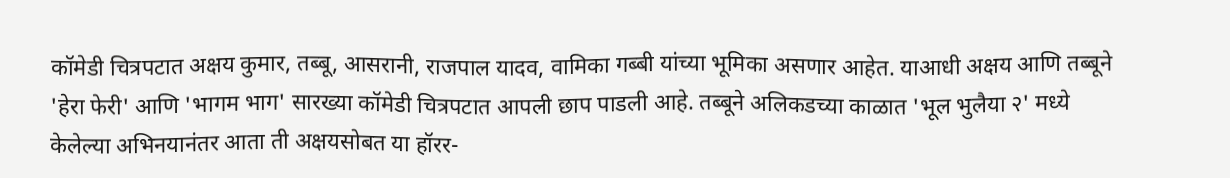कॉमेडी चित्रपटात अक्षय कुमार, तब्बू, आसरानी, राजपाल यादव, वामिका गब्बी यांच्या भूमिका असणार आहेत. याआधी अक्षय आणि तब्बूने 'हेरा फेरी' आणि 'भागम भाग' सारख्या कॉमेडी चित्रपटात आपली छाप पाडली आहे. तब्बूने अलिकडच्या काळात 'भूल भुलैया २' मध्ये केलेल्या अभिनयानंतर आता ती अक्षयसोबत या हॉरर-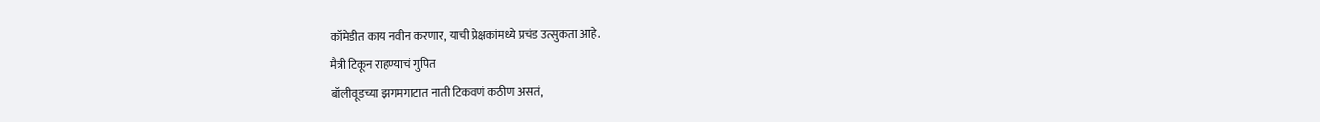कॉमेडीत काय नवीन करणार, याची प्रेक्षकांमध्ये प्रचंड उत्सुकता आहे.
मैत्री टिकून राहण्याचं गुपित
बॉलीवूडच्या झगमगाटात नाती टिकवणं कठीण असतं,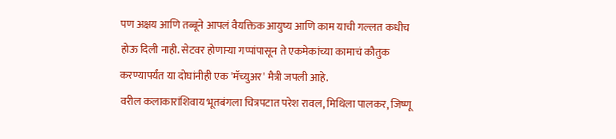पण अक्षय आणि तब्बूने आपलं वैयक्तिक आयुष्य आणि काम याची गल्लत कधीच होऊ दिली नाही. सेटवर होणाऱ्या गप्पांपासून ते एकमेकांच्या कामाचं कौतुक करण्यापर्यंत या दोघांनीही एक 'मॅच्युअर' मैत्री जपली आहे.
वरील कलाकारांशिवाय भूतबंगला चित्रपटात परेश रावल, मिथिला पालकर, जिष्णू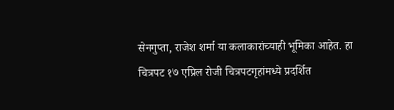सेनगुप्ता, राजेश शर्मा या कलाकारांच्याही भूमिका आहेत. हा चित्रपट १७ एप्रिल रोजी चित्रपटगृहांमध्ये प्रदर्शित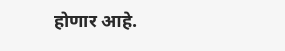होणार आहे.